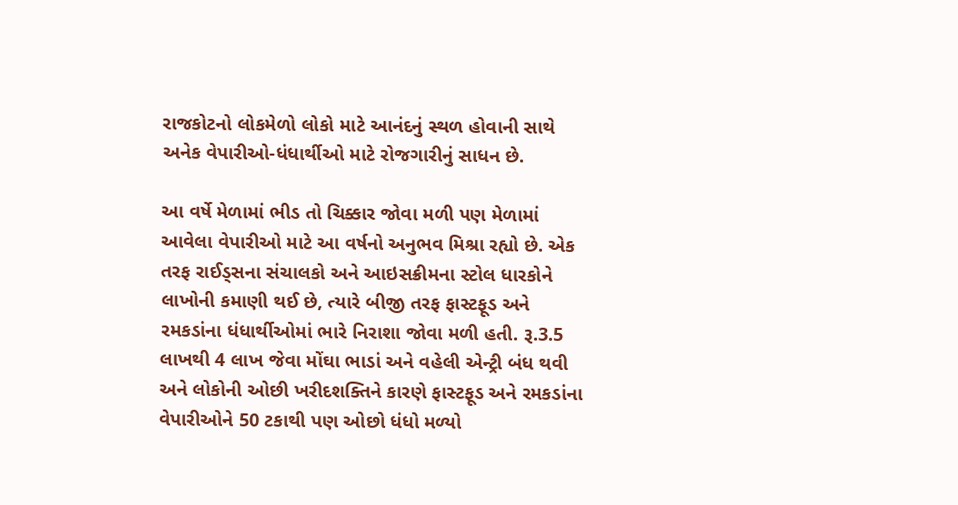રાજકોટનો લોકમેળો લોકો માટે આનંદનું સ્થળ હોવાની સાથે અનેક વેપારીઓ-ધંધાર્થીઓ માટે રોજગારીનું સાધન છે.

આ વર્ષે મેળામાં ભીડ તો ચિક્કાર જોવા મળી પણ મેળામાં આવેલા વેપારીઓ માટે આ વર્ષનો અનુભવ મિશ્રા રહ્યો છે. એક તરફ રાઈડ્સના સંચાલકો અને આઇસક્રીમના સ્ટોલ ધારકોને લાખોની કમાણી થઈ છે, ત્યારે બીજી તરફ ફાસ્ટફૂડ અને રમકડાંના ધંધાર્થીઓમાં ભારે નિરાશા જોવા મળી હતી. રૂ.3.5 લાખથી 4 લાખ જેવા મોંઘા ભાડાં અને વહેલી એન્ટ્રી બંધ થવી અને લોકોની ઓછી ખરીદશક્તિને કારણે ફાસ્ટફૂડ અને રમકડાંના વેપારીઓને 50 ટકાથી પણ ઓછો ધંધો મળ્યો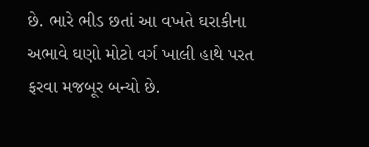છે. ભારે ભીડ છતાં આ વખતે ઘરાકીના અભાવે ઘણો મોટો વર્ગ ખાલી હાથે પરત ફરવા મજબૂર બન્યો છે.